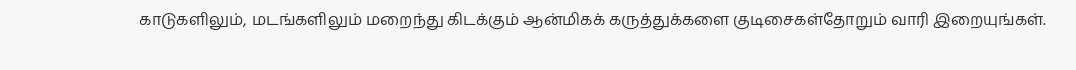காடுகளிலும், மடங்களிலும் மறைந்து கிடக்கும் ஆன்மிகக் கருத்துக்களை குடிசைகள்தோறும் வாரி இறையுங்கள்.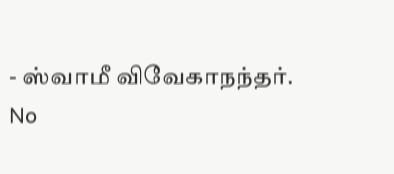- ஸ்வாமீ விவேகாநந்தர்.
No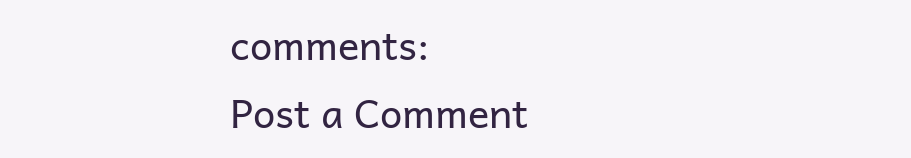comments:
Post a Comment